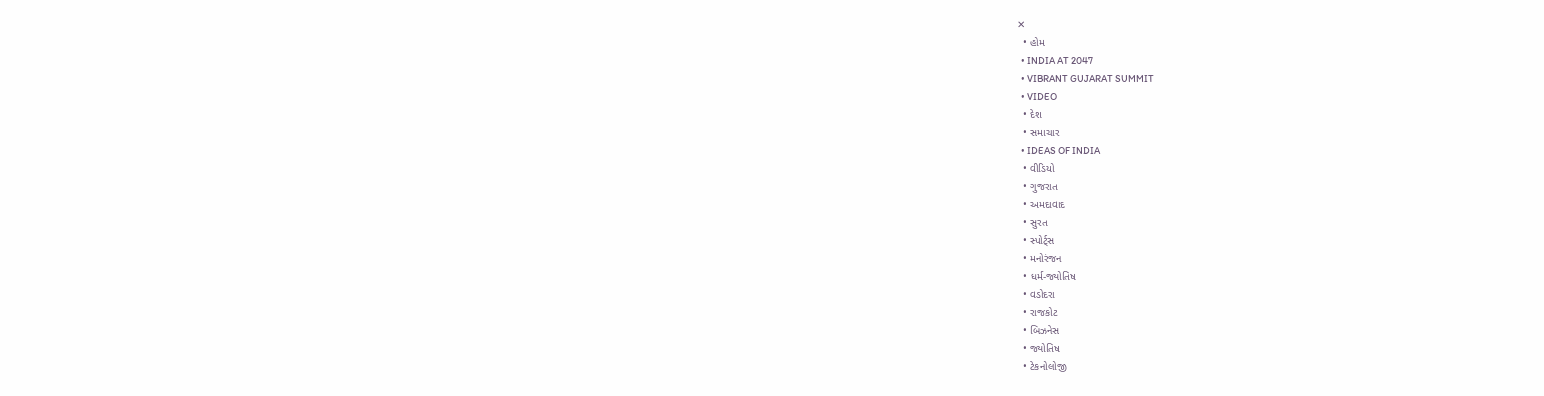✕
  • હોમ
  • INDIA AT 2047
  • VIBRANT GUJARAT SUMMIT
  • VIDEO
  • દેશ
  • સમાચાર
  • IDEAS OF INDIA
  • વીડિયો
  • ગુજરાત
  • અમદાવાદ
  • સુરત
  • સ્પોર્ટ્સ
  • મનોરંજન
  • ધર્મ-જ્યોતિષ
  • વડોદરા
  • રાજકોટ
  • બિઝનેસ
  • જ્યોતિષ
  • ટેકનોલોજી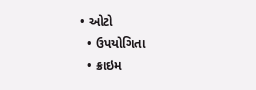• ઓટો
  • ઉપયોગિતા
  • ક્રાઇમ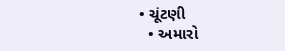• ચૂંટણી
  • અમારો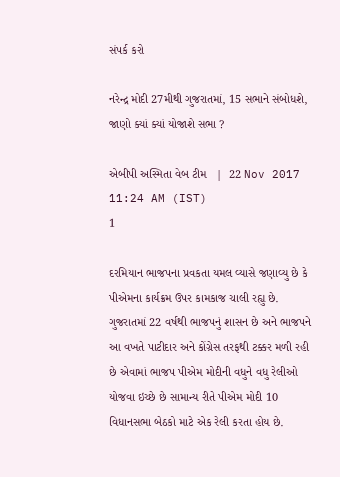સંપર્ક કરો

નરેન્દ્ર મોદી 27મીથી ગુજરાતમાં, 15 સભાને સંબોધશે, જાણો ક્યાં ક્યાં યોજાશે સભા ?

એબીપી અસ્મિતા વેબ ટીમ   |  22 Nov 2017 11:24 AM (IST)
1

દરમિયાન ભાજપના પ્રવકતા યમલ વ્યાસે જણાવ્યુ છે કે પીએમના કાર્યક્રમ ઉપર કામકાજ ચાલી રહ્યુ છે. ગુજરાતમાં 22 વર્ષથી ભાજપનું શાસન છે અને ભાજપને આ વખતે પાટીદાર અને કોંગ્રેસ તરફથી ટક્કર મળી રહી છે એવામાં ભાજપ પીએમ મોદીની વધુને વધુ રેલીઓ યોજવા ઇચ્છે છે સામાન્ય રીતે પીએમ મોદી 10 વિધાનસભા બેઠકો માટે એક રેલી કરતા હોય છે.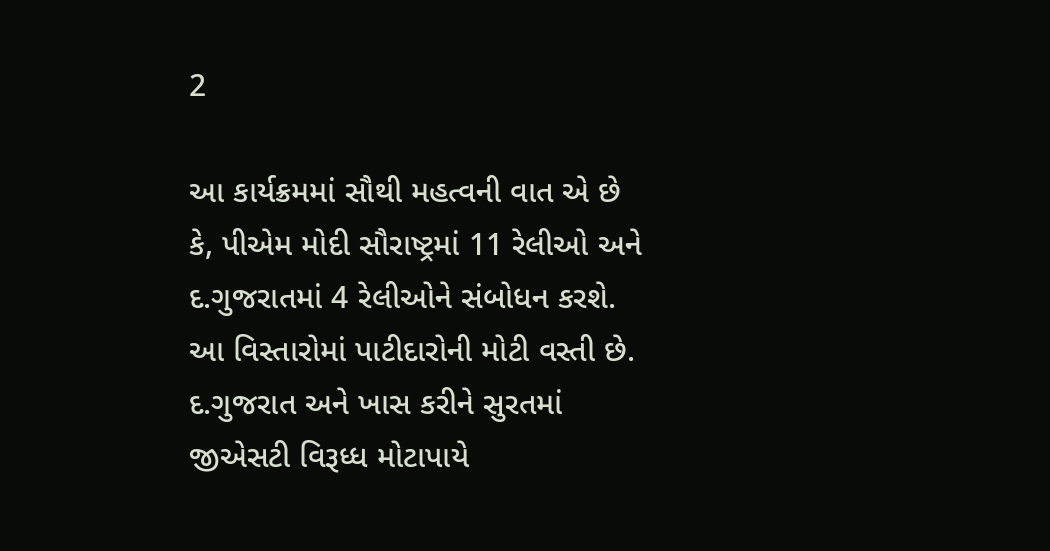2

આ કાર્યક્રમમાં સૌથી મહત્વની વાત એ છે કે, પીએમ મોદી સૌરાષ્ટ્રમાં 11 રેલીઓ અને દ.ગુજરાતમાં 4 રેલીઓને સંબોધન કરશે. આ વિસ્તારોમાં પાટીદારોની મોટી વસ્તી છે. દ.ગુજરાત અને ખાસ કરીને સુરતમાં જીએસટી વિરૂધ્ધ મોટાપાયે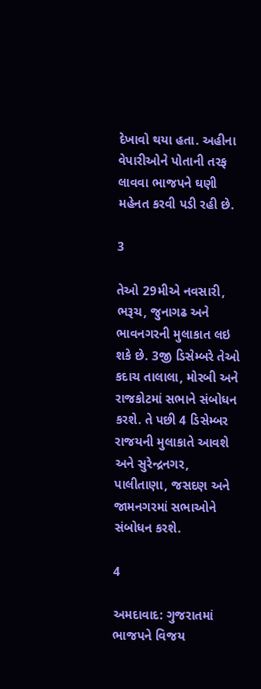દેખાવો થયા હતા. અહીના વેપારીઓને પોતાની તરફ લાવવા ભાજપને ઘણી મહેનત કરવી પડી રહી છે.

3

તેઓ 29મીએ નવસારી, ભરૂચ, જુનાગઢ અને ભાવનગરની મુલાકાત લઇ શકે છે. 3જી ડિસેમ્બરે તેઓ કદાચ તાલાલા, મોરબી અને રાજકોટમાં સભાને સંબોધન કરશે. તે પછી 4 ડિસેમ્બર રાજયની મુલાકાતે આવશે અને સુરેન્દ્રનગર, પાલીતાણા, જસદણ અને જામનગરમાં સભાઓને સંબોધન કરશે.

4

અમદાવાદ: ગુજરાતમાં ભાજપને વિજય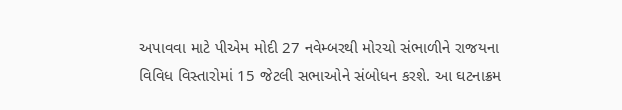અપાવવા માટે પીએમ મોદી 27 નવેમ્બરથી મોરચો સંભાળીને રાજયના વિવિધ વિસ્તારોમાં 15 જેટલી સભાઓને સંબોધન કરશે. આ ઘટનાક્રમ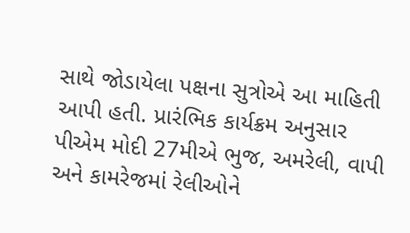સાથે જોડાયેલા પક્ષના સુત્રોએ આ માહિતી આપી હતી. પ્રારંભિક કાર્યક્રમ અનુસાર પીએમ મોદી 27મીએ ભુજ, અમરેલી, વાપી અને કામરેજમાં રેલીઓને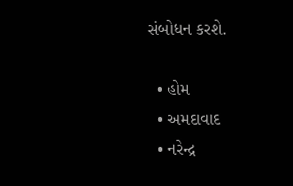સંબોધન કરશે.

  • હોમ
  • અમદાવાદ
  • નરેન્દ્ર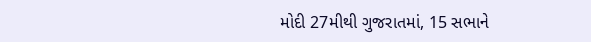મોદી 27મીથી ગુજરાતમાં, 15 સભાને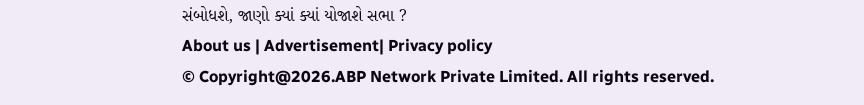સંબોધશે, જાણો ક્યાં ક્યાં યોજાશે સભા ?
About us | Advertisement| Privacy policy
© Copyright@2026.ABP Network Private Limited. All rights reserved.